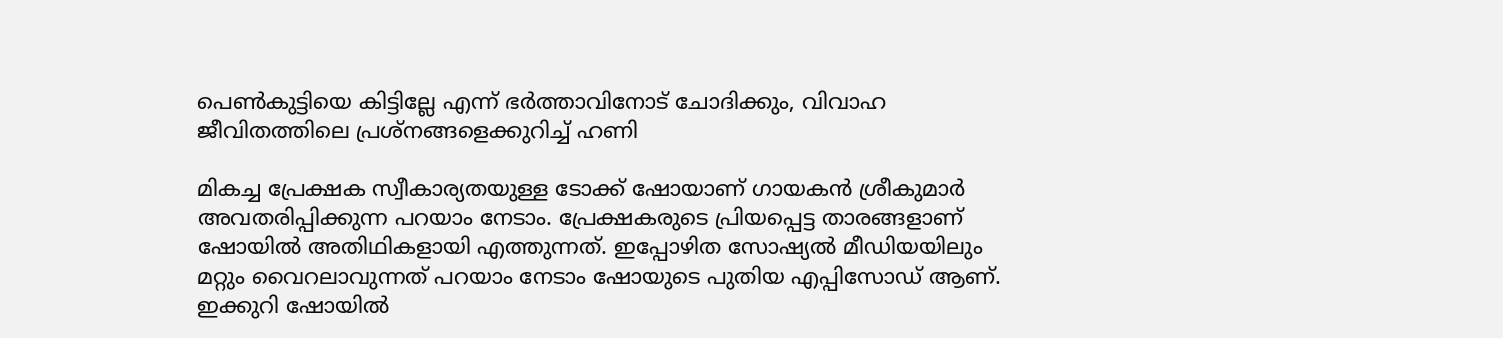പെൺകുട്ടിയെ കിട്ടില്ലേ എന്ന് ഭർത്താവിനോട് ചോദിക്കും, വിവാഹ ജീവിതത്തിലെ പ്രശ്നങ്ങളെക്കുറിച്ച് ഹണി

മികച്ച പ്രേക്ഷക സ്വീകാര്യതയുള്ള ടോക്ക് ഷോയാണ് ഗായകൻ ശ്രീകുമാർ അവതരിപ്പിക്കുന്ന പറയാം നേടാം. പ്രേക്ഷകരുടെ പ്രിയപ്പെട്ട താരങ്ങളാണ് ഷോയിൽ അതിഥികളായി എത്തുന്നത്. ഇപ്പോഴിത സോഷ്യൽ മീഡിയയിലും മറ്റും വൈറലാവുന്നത് പറയാം നേടാം ഷോയുടെ പുതിയ എപ്പിസോഡ് ആണ്. ഇക്കുറി ഷോയിൽ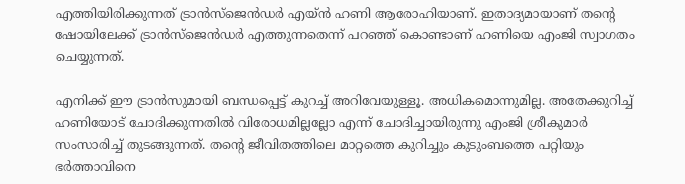എത്തിയിരിക്കുന്നത് ട്രാൻസ്ജെൻഡർ എയ്ന്‍ ഹണി ആരോഹിയാണ്. ഇതാദ്യമായാണ് തന്റെ ഷോയിലേക്ക് ട്രാൻസ്ജെൻഡർ എത്തുന്നതെന്ന് പറഞ്ഞ് കൊണ്ടാണ് ഹണിയെ എംജി സ്വാഗതം ചെയ്യുന്നത്.

എനിക്ക് ഈ ട്രാന്‍സുമായി ബന്ധപ്പെട്ട് കുറച്ച് അറിവേയുള്ളൂ. അധികമൊന്നുമില്ല. അതേക്കുറിച്ച് ഹണിയോട് ചോദിക്കുന്നതില്‍ വിരോധമില്ലല്ലോ എന്ന് ചോദിച്ചായിരുന്നു എംജി ശ്രീകുമാര്‍ സംസാരിച്ച് തുടങ്ങുന്നത്. തന്റെ ജീവിതത്തിലെ മാറ്റത്തെ കുറിച്ചും കുടുംബത്തെ പറ്റിയും ഭർത്താവിനെ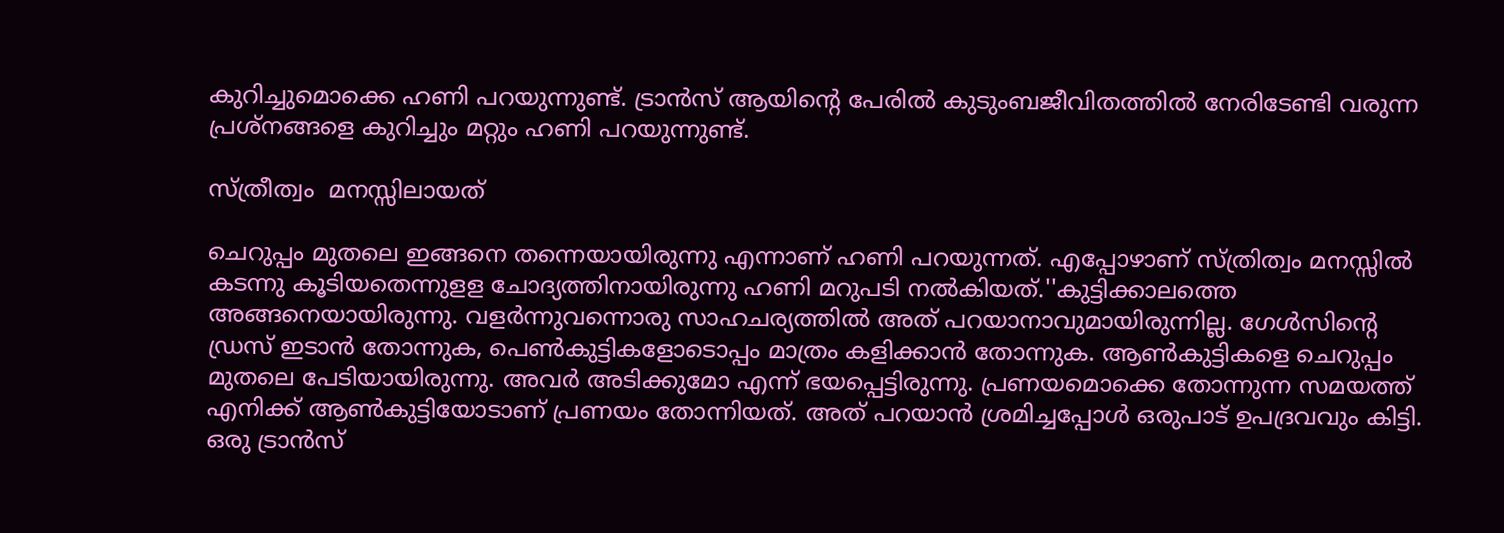കുറിച്ചുമൊക്കെ ഹണി പറയുന്നുണ്ട്. ട്രാൻസ് ആയിന്റെ പേരിൽ കുടുംബജീവിതത്തിൽ നേരിടേണ്ടി വരുന്ന പ്രശ്നങ്ങളെ കുറിച്ചും മറ്റും ഹണി പറയുന്നുണ്ട്.

സ്ത്രീത്വം  മനസ്സിലായത്

ചെറുപ്പം മുതലെ ഇങ്ങനെ തന്നെയായിരുന്നു എന്നാണ് ഹണി പറയുന്നത്. എപ്പോഴാണ് സ്ത്രിത്വം മനസ്സിൽ കടന്നു കൂടിയതെന്നുളള ചോദ്യത്തിനായിരുന്നു ഹണി മറുപടി നൽകിയത്.''കുട്ടിക്കാലത്തെ അങ്ങനെയായിരുന്നു. വളര്‍ന്നുവന്നൊരു സാഹചര്യത്തിൽ അത് പറയാനാവുമായിരുന്നില്ല. ഗേള്‍സിന്റെ ഡ്രസ് ഇടാന്‍ തോന്നുക, പെണ്‍കുട്ടികളോടൊപ്പം മാത്രം കളിക്കാൻ തോന്നുക. ആൺകുട്ടികളെ ചെറുപ്പം മുതലെ പേടിയായിരുന്നു. അവർ അടിക്കുമോ എന്ന് ഭയപ്പെട്ടിരുന്നു. പ്രണയമൊക്കെ തോന്നുന്ന സമയത്ത് എനിക്ക് ആണ്‍കുട്ടിയോടാണ് പ്രണയം തോന്നിയത്. അത് പറയാന്‍ ശ്രമിച്ചപ്പോള്‍ ഒരുപാട് ഉപദ്രവവും കിട്ടി.
ഒരു ട്രാന്‍സ്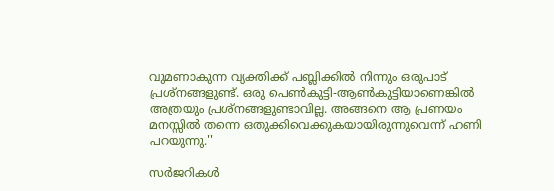വുമണാകുന്ന വ്യക്തിക്ക് പബ്ലിക്കില്‍ നിന്നും ഒരുപാട് പ്രശ്‌നങ്ങളുണ്ട്. ഒരു പെണ്‍കുട്ടി-ആണ്‍കുട്ടിയാണെങ്കില്‍ അത്രയും പ്രശ്നങ്ങളുണ്ടാവില്ല. അങ്ങനെ ആ പ്രണയം മനസ്സില്‍ തന്നെ ഒതുക്കിവെക്കുകയായിരുന്നുവെന്ന് ഹണി പറയുന്നു.''

സർജറികൾ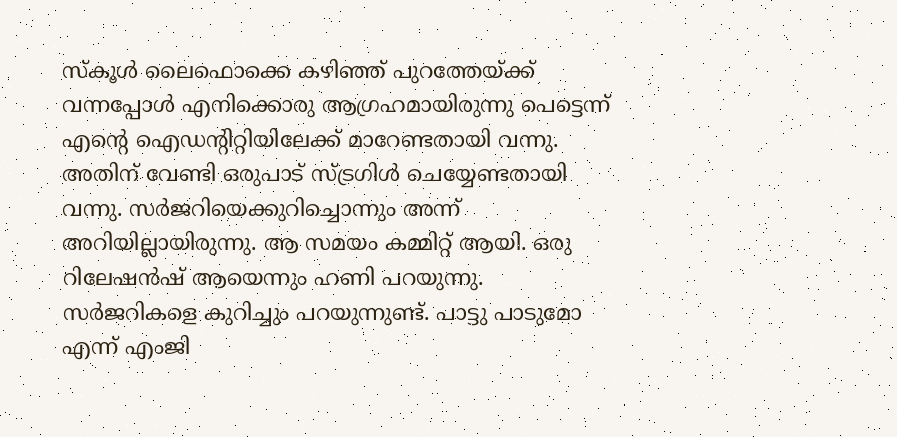സ്‌കൂള്‍ ലൈഫൊക്കെ കഴിഞ്ഞ് പുറത്തേയ്ക്ക് വന്നപ്പോൾ എനിക്കൊരു ആഗ്രഹമായിരുന്നു പെട്ടെന്ന് എന്റെ ഐഡന്റിറ്റിയിലേക്ക് മാറേണ്ടതായി വന്നു. അതിന് വേണ്ടി ഒരുപാട് സ്ട്രഗിള്‍ ചെയ്യേണ്ടതായി വന്നു. സര്‍ജറിയെക്കുറിച്ചൊന്നും അന്ന് അറിയില്ലായിരുന്നു. ആ സമയം കമ്മിറ്റ് ആയി. ഒരു റിലേഷൻഷ് ആയെന്നും ഹണി പറയുന്നു. സർജറികളെ കുറിച്ചും പറയുന്നുണ്ട്. പാട്ടു പാടുമോ എന്ന് എംജി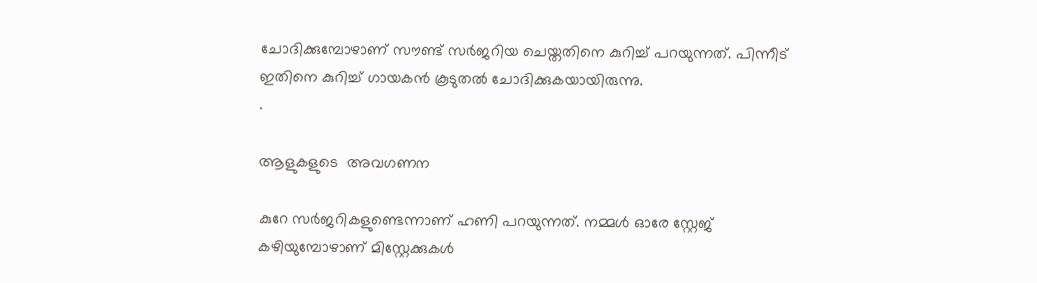ചോദിക്കുമ്പോഴാണ് സൗണ്ട് സർജറിയ ചെയ്തതിനെ കുറിച്ച് പറയുന്നത്. പിന്നീട് ഇതിനെ കുറിച്ച് ഗായകൻ കൂടുതൽ ചോദിക്കുകയായിരുന്നു.
.

ആളുകളുടെ  അവഗണന

കുറേ സര്‍ജറികളുണ്ടെന്നാണ് ഹണി പറയുന്നത്. നമ്മൾ ഓരേ സ്റ്റേജ് കഴിയുമ്പോഴാണ് മിസ്റ്റേക്കുകൾ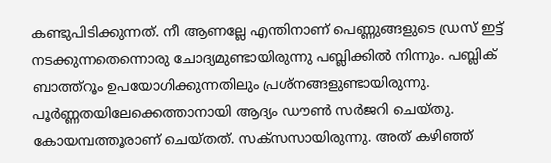കണ്ടുപിടിക്കുന്നത്. നീ ആണല്ലേ എന്തിനാണ് പെണ്ണുങ്ങളുടെ ഡ്രസ് ഇട്ട് നടക്കുന്നതെന്നൊരു ചോദ്യമുണ്ടായിരുന്നു പബ്ലിക്കില്‍ നിന്നും. പബ്ലിക് ബാത്ത്‌റൂം ഉപയോഗിക്കുന്നതിലും പ്രശ്‌നങ്ങളുണ്ടായിരുന്നു. പൂര്‍ണ്ണതയിലേക്കെത്താനായി ആദ്യം ഡൗണ്‍ സര്‍ജറി ചെയ്തു. കോയമ്പത്തൂരാണ് ചെയ്തത്. സക്‌സസായിരുന്നു. അത് കഴിഞ്ഞ്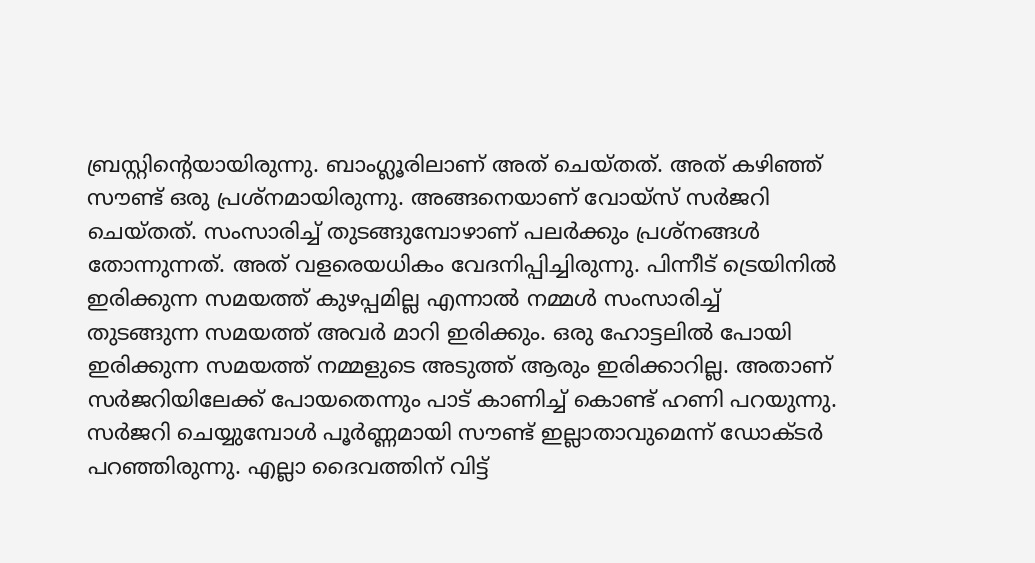ബ്രസ്റ്റിന്റെയായിരുന്നു. ബാംഗ്ലൂരിലാണ് അത് ചെയ്തത്. അത് കഴിഞ്ഞ് സൗണ്ട് ഒരു പ്രശ്‌നമായിരുന്നു. അങ്ങനെയാണ് വോയ്‌സ് സര്‍ജറി ചെയ്തത്. സംസാരിച്ച് തുടങ്ങുമ്പോഴാണ് പലര്‍ക്കും പ്രശ്‌നങ്ങള്‍ തോന്നുന്നത്. അത് വളരെയധികം വേദനിപ്പിച്ചിരുന്നു. പിന്നീട് ട്രെയിനിൽ ഇരിക്കുന്ന സമയത്ത് കുഴപ്പമില്ല എന്നാൽ നമ്മൾ സംസാരിച്ച് തുടങ്ങുന്ന സമയത്ത് അവർ മാറി ഇരിക്കും. ഒരു ഹോട്ടലിൽ പോയി ഇരിക്കുന്ന സമയത്ത് നമ്മളുടെ അടുത്ത് ആരും ഇരിക്കാറില്ല. അതാണ് സര്‍ജറിയിലേക്ക് പോയതെന്നും പാട് കാണിച്ച് കൊണ്ട് ഹണി പറയുന്നു. സർജറി ചെയ്യുമ്പോൾ പൂർണ്ണമായി സൗണ്ട് ഇല്ലാതാവുമെന്ന് ഡോക്ടർ പറഞ്ഞിരുന്നു. എല്ലാ ദൈവത്തിന് വിട്ട്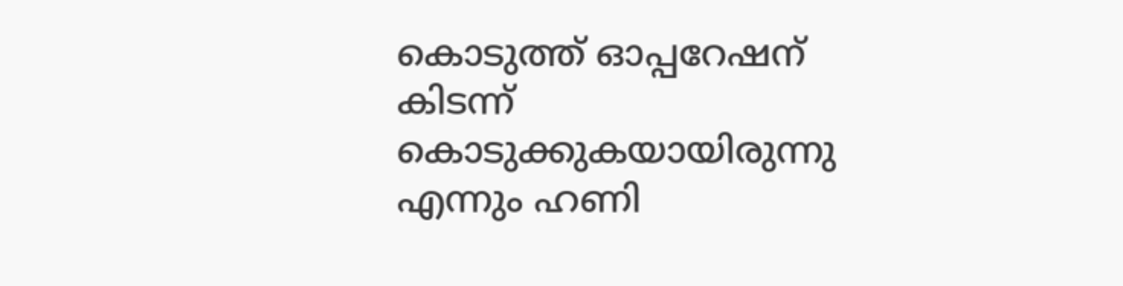കൊടുത്ത് ഓപ്പറേഷന് കിടന്ന് കൊടുക്കുകയായിരുന്നു എന്നും ഹണി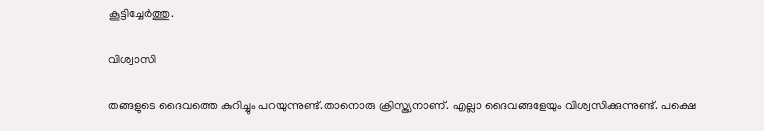കൂട്ടിച്ചേർത്തു.

വിശ്വാസി

തങ്ങളുടെ ദൈവത്തെ കുറിച്ചും പറയുന്നുണ്ട്.താനൊരു ക്രിസ്ത്യനാണ്. എല്ലാ ദൈവങ്ങളേയും വിശ്വസിക്കുന്നുണ്ട്. പക്ഷെ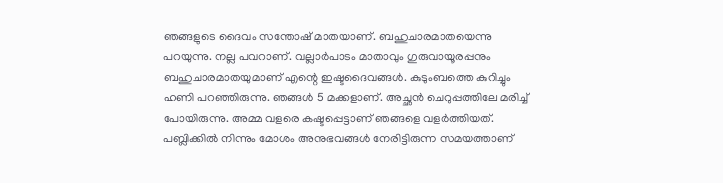ഞങ്ങളുടെ ദൈവം സന്തോഷ് മാതയാണ്. ബഹുചാരമാതയെന്നു പറയുന്നു. നല്ല പവറാണ്. വല്ലാര്‍പാടം മാതാവും ഗുരുവായൂരപ്പനും ബഹുചാരമാതയുമാണ് എന്റെ ഇഷ്ടദൈവങ്ങള്‍. കുടുംബത്തെ കുറിച്ചും ഹണി പറഞ്ഞിരുന്നു. ഞങ്ങള്‍ 5 മക്കളാണ്. അച്ഛന്‍ ചെറുപ്പത്തിലേ മരിച്ച് പോയിരുന്നു. അമ്മ വളരെ കഷ്ടപ്പെട്ടാണ് ഞങ്ങളെ വളര്‍ത്തിയത്. പബ്ലിക്കില്‍ നിന്നും മോശം അനുഭവങ്ങള്‍ നേരിട്ടിരുന്ന സമയത്താണ്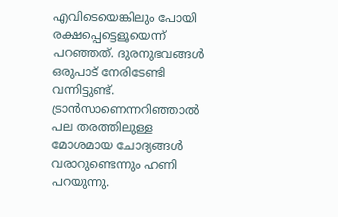എവിടെയെങ്കിലും പോയി രക്ഷപ്പെട്ടെളൂയെന്ന് പറഞ്ഞത്. ദുരനുഭവങ്ങള്‍ ഒരുപാട് നേരിടേണ്ടി വന്നിട്ടുണ്ട്. ട്രാന്‍സാണെന്നറിഞ്ഞാല്‍ പല തരത്തിലുള്ള മോശമായ ചോദ്യങ്ങൾ വരാറുണ്ടെന്നും ഹണി പറയുന്നു.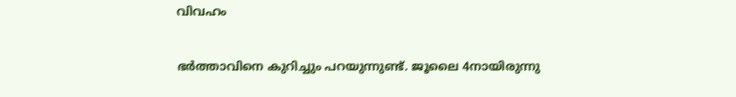വിവഹം

ഭർത്താവിനെ കുറിച്ചും പറയുന്നുണ്ട്. ജൂലൈ 4നായിരുന്നു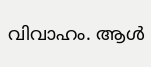വിവാഹം. ആള്‍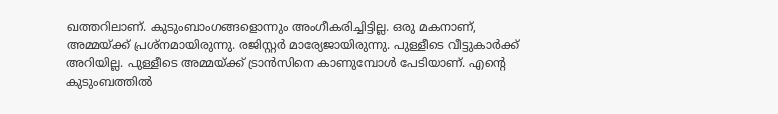ഖത്തറിലാണ്. കുടുംബാംഗങ്ങളൊന്നും അംഗീകരിച്ചിട്ടില്ല. ഒരു മകനാണ്, അമ്മയ്ക്ക് പ്രശ്‌നമായിരുന്നു. രജിസ്റ്റര്‍ മാര്യേജായിരുന്നു. പുള്ളീടെ വീട്ടുകാര്‍ക്ക് അറിയില്ല. പുള്ളീടെ അമ്മയ്ക്ക് ട്രാന്‍സിനെ കാണുമ്പോള്‍ പേടിയാണ്. എന്റെ കുടുംബത്തില്‍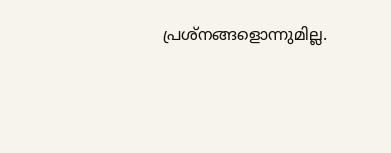പ്രശ്‌നങ്ങളൊന്നുമില്ല.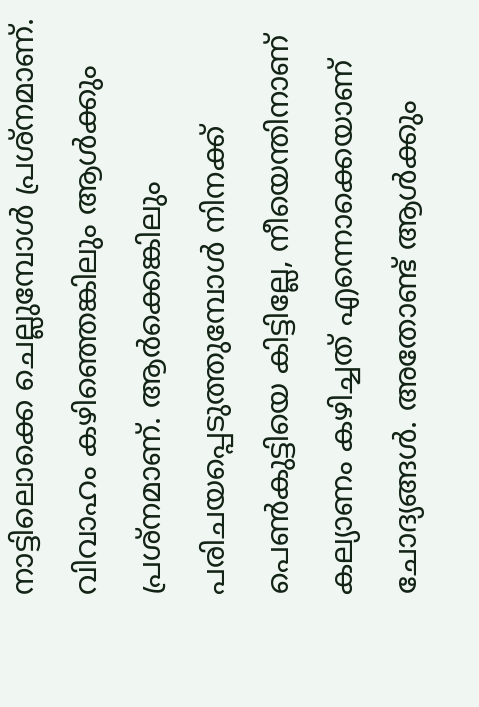നാട്ടിലൊക്കെ ചെല്ലുമ്പോള്‍ പ്രശ്‌നമാണ്. വിവാഹം കഴിഞ്ഞെങ്കിലും ആള്‍ക്കും പ്രശ്‌നമാണ്. ആര്‍ക്കെങ്കിലും പരിചയപ്പെടുത്തുമ്പോള്‍ നിനക്ക് പെണ്‍കുട്ടിയെ കിട്ടില്ലേ, നീയെന്തിനാണ് കല്യാണം കഴിച്ചത് എന്നൊക്കെയാണ് ചോദ്യങ്ങള്‍. അതോണ്ട് ആള്‍ക്കും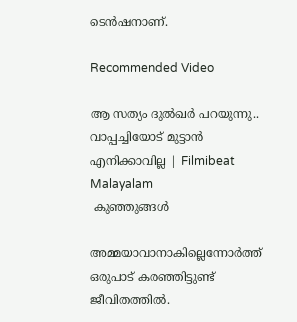ടെന്‍ഷനാണ്.

Recommended Video

ആ സത്യം ദുൽഖർ പറയുന്നു.. വാപ്പച്ചിയോട് മുട്ടാൻ എനിക്കാവില്ല | Filmibeat Malayalam
 കുഞ്ഞുങ്ങൾ

അമ്മയാവാനാകില്ലെന്നോര്‍ത്ത് ഒരുപാട് കരഞ്ഞിട്ടുണ്ട് ജീവിതത്തില്‍.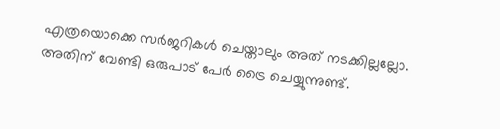എത്രയൊക്കെ സര്‍ജറികള്‍ ചെയ്താലും അത് നടക്കില്ലല്ലോ. അതിന് വേണ്ടി ഒരുപാട് പേര്‍ ട്രൈ ചെയ്യുന്നുണ്ട്.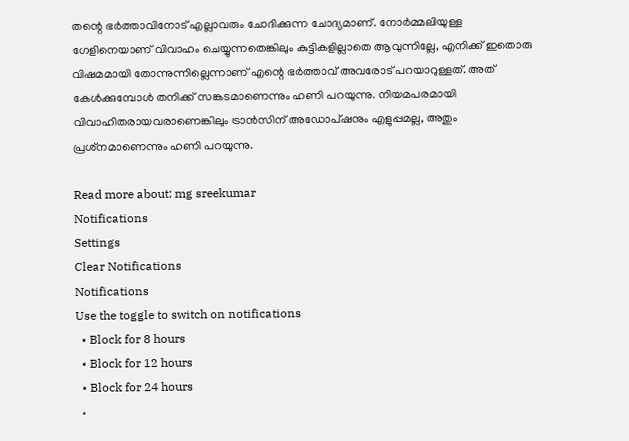തന്റെ ഭർത്താവിനോട് എല്ലാവരും ചോദിക്കുന്ന ചോദ്യമാണ്. നോര്‍മ്മലിയുള്ള ഗേളിനെയാണ് വിവാഹം ചെയ്യുന്നതെങ്കിലും കുട്ടികളില്ലാതെ ആവുന്നില്ലേ, എനിക്ക് ഇതൊരു വിഷമമായി തോന്നുന്നില്ലെന്നാണ് എന്റെ ഭര്‍ത്താവ് അവരോട് പറയാറുള്ളത്. അത് കേള്‍ക്കുമ്പോള്‍ തനിക്ക് സങ്കടമാണെന്നും ഹണി പറയുന്നു. നിയമപരമായി വിവാഹിതരായവരാണെങ്കിലും ട്രാന്‍സിന് അഡോപ്ഷനും എളുപ്പമല്ല, അതും പ്രശ്‌നമാണെന്നും ഹണി പറയുന്നു.

Read more about: mg sreekumar
Notifications
Settings
Clear Notifications
Notifications
Use the toggle to switch on notifications
  • Block for 8 hours
  • Block for 12 hours
  • Block for 24 hours
  •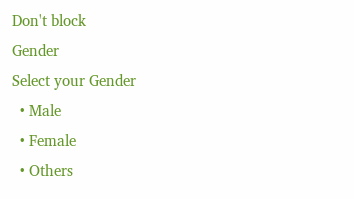Don't block
Gender
Select your Gender
  • Male
  • Female
  • Others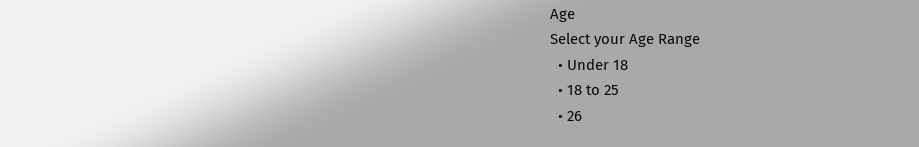Age
Select your Age Range
  • Under 18
  • 18 to 25
  • 26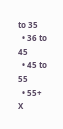to 35
  • 36 to 45
  • 45 to 55
  • 55+
X